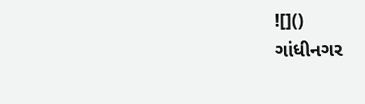![]()
ગાંધીનગર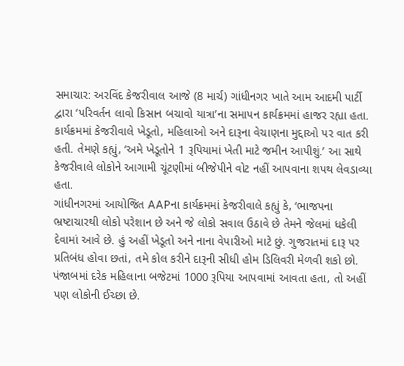સમાચાર: અરવિંદ કેજરીવાલ આજે (8 માર્ચ) ગાંધીનગર ખાતે આમ આદમી પાર્ટી દ્વારા ‘પરિવર્તન લાવો કિસાન બચાવો યાત્રા’ના સમાપન કાર્યક્રમમાં હાજર રહ્યા હતા. કાર્યક્રમમાં કેજરીવાલે ખેડૂતો, મહિલાઓ અને દારૂના વેચાણના મુદ્દાઓ પર વાત કરી હતી. તેમણે કહ્યું, ‘અમે ખેડૂતોને 1 રૂપિયામાં ખેતી માટે જમીન આપીશું.’ આ સાથે કેજરીવાલે લોકોને આગામી ચૂંટણીમાં બીજેપીને વોટ નહીં આપવાના શપથ લેવડાવ્યા હતા.
ગાંધીનગરમાં આયોજિત AAPના કાર્યક્રમમાં કેજરીવાલે કહ્યું કે, ‘ભાજપના ભ્રષ્ટાચારથી લોકો પરેશાન છે અને જે લોકો સવાલ ઉઠાવે છે તેમને જેલમાં ધકેલી દેવામાં આવે છે. હું અહીં ખેડૂતો અને નાના વેપારીઓ માટે છું. ગુજરાતમાં દારૂ પર પ્રતિબંધ હોવા છતાં, તમે કોલ કરીને દારૂની સીધી હોમ ડિલિવરી મેળવી શકો છો. પંજાબમાં દરેક મહિલાના બજેટમાં 1000 રૂપિયા આપવામાં આવતા હતા, તો અહીં પણ લોકોની ઈચ્છા છે.